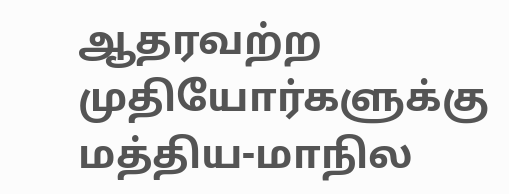ஆதரவற்ற முதியோர்களுக்கு மத்திய-மாநில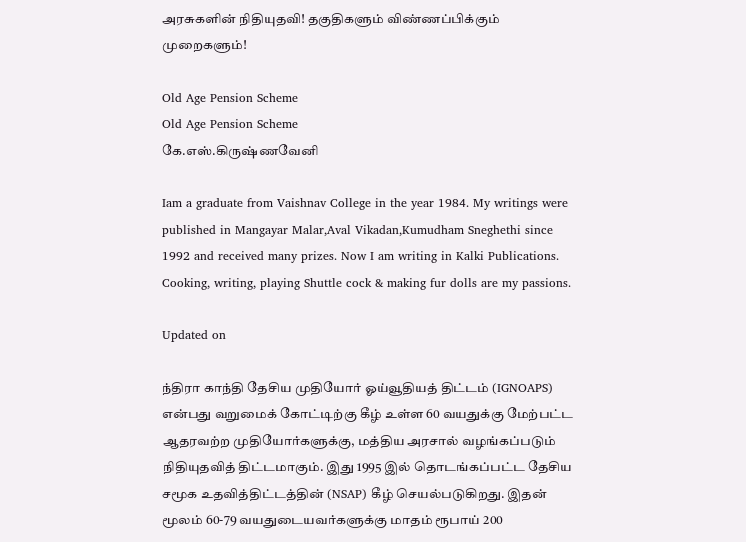அரசுகளின் நிதியுதவி! தகுதிகளும் விண்ணப்பிக்கும் முறைகளும்!

Old Age Pension Scheme
Old Age Pension Scheme
கே.எஸ்.கிருஷ்ணவேனி

Iam a graduate from Vaishnav College in the year 1984. My writings were published in Mangayar Malar,Aval Vikadan,Kumudham Sneghethi since 1992 and received many prizes. Now I am writing in Kalki Publications. Cooking, writing, playing Shuttle cock & making fur dolls are my passions.

Updated on

ந்திரா காந்தி தேசிய முதியோர் ஓய்வூதியத் திட்டம் (IGNOAPS) என்பது வறுமைக் கோட்டிற்கு கீழ் உள்ள 60 வயதுக்கு மேற்பட்ட ஆதரவற்ற முதியோர்களுக்கு, மத்திய அரசால் வழங்கப்படும் நிதியுதவித் திட்டமாகும். இது 1995 இல் தொடங்கப்பட்ட தேசிய சமூக உதவித்திட்டத்தின் (NSAP) கீழ் செயல்படுகிறது. இதன் மூலம் 60-79 வயதுடையவர்களுக்கு மாதம் ரூபாய் 200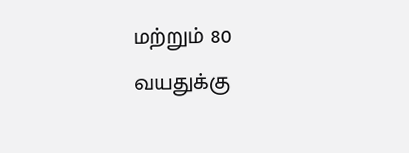மற்றும் 80 வயதுக்கு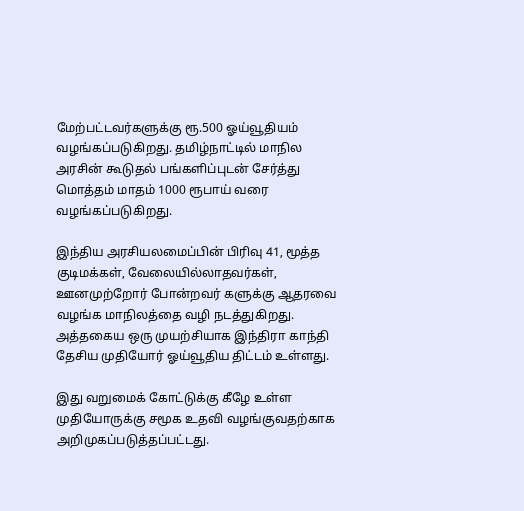மேற்பட்டவர்களுக்கு ரூ.500 ஓய்வூதியம் வழங்கப்படுகிறது. தமிழ்நாட்டில் மாநில அரசின் கூடுதல் பங்களிப்புடன் சேர்த்து மொத்தம் மாதம் 1000 ரூபாய் வரை வழங்கப்படுகிறது.

இந்திய அரசியலமைப்பின் பிரிவு 41, மூத்த குடிமக்கள், வேலையில்லாதவர்கள், ஊனமுற்றோர் போன்றவர் களுக்கு ஆதரவை வழங்க மாநிலத்தை வழி நடத்துகிறது. அத்தகைய ஒரு முயற்சியாக இந்திரா காந்தி தேசிய முதியோர் ஓய்வூதிய திட்டம் உள்ளது.

இது வறுமைக் கோட்டுக்கு கீழே உள்ள முதியோருக்கு சமூக உதவி வழங்குவதற்காக அறிமுகப்படுத்தப்பட்டது.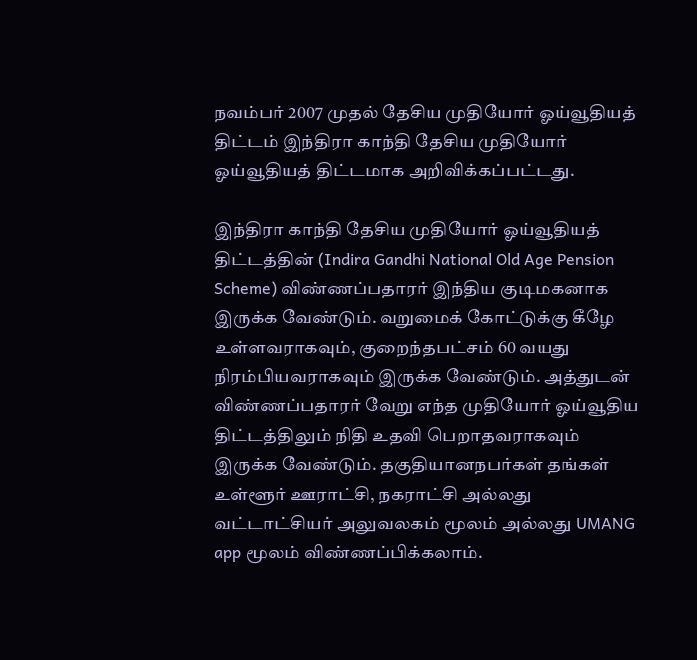நவம்பர் 2007 முதல் தேசிய முதியோர் ஓய்வூதியத் திட்டம் இந்திரா காந்தி தேசிய முதியோர் ஓய்வூதியத் திட்டமாக அறிவிக்கப்பட்டது.

இந்திரா காந்தி தேசிய முதியோர் ஓய்வூதியத் திட்டத்தின் (Indira Gandhi National Old Age Pension Scheme) விண்ணப்பதாரர் இந்திய குடிமகனாக இருக்க வேண்டும். வறுமைக் கோட்டுக்கு கீழே உள்ளவராகவும், குறைந்தபட்சம் 60 வயது நிரம்பியவராகவும் இருக்க வேண்டும். அத்துடன் விண்ணப்பதாரர் வேறு எந்த முதியோர் ஓய்வூதிய திட்டத்திலும் நிதி உதவி பெறாதவராகவும் இருக்க வேண்டும். தகுதியானநபர்கள் தங்கள் உள்ளூர் ஊராட்சி, நகராட்சி அல்லது வட்டாட்சியர் அலுவலகம் மூலம் அல்லது UMANG app மூலம் விண்ணப்பிக்கலாம்.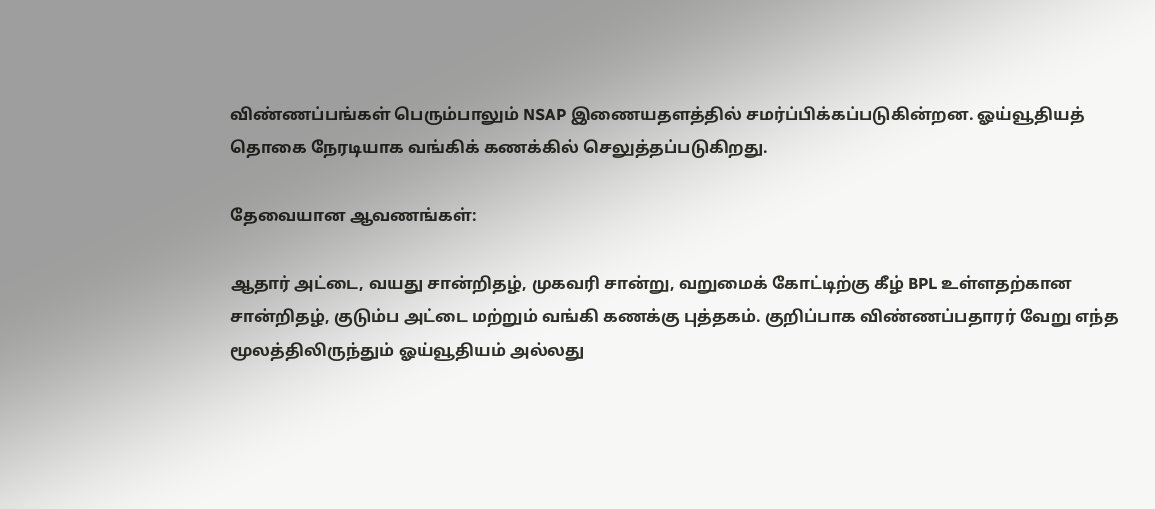விண்ணப்பங்கள் பெரும்பாலும் NSAP இணையதளத்தில் சமர்ப்பிக்கப்படுகின்றன. ஓய்வூதியத் தொகை நேரடியாக வங்கிக் கணக்கில் செலுத்தப்படுகிறது.

தேவையான ஆவணங்கள்:

ஆதார் அட்டை, வயது சான்றிதழ், முகவரி சான்று, வறுமைக் கோட்டிற்கு கீழ் BPL உள்ளதற்கான சான்றிதழ், குடும்ப அட்டை மற்றும் வங்கி கணக்கு புத்தகம். குறிப்பாக விண்ணப்பதாரர் வேறு எந்த மூலத்திலிருந்தும் ஓய்வூதியம் அல்லது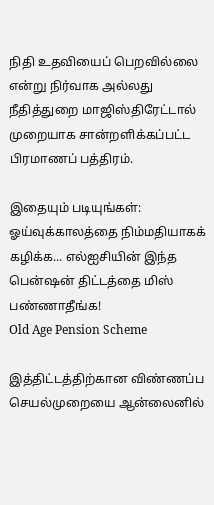நிதி உதவியைப் பெறவில்லை என்று நிர்வாக அல்லது நீதித்துறை மாஜிஸ்திரேட்டால் முறையாக சான்றளிக்கப்பட்ட பிரமாணப் பத்திரம்.

இதையும் படியுங்கள்:
ஓய்வுக்காலத்தை நிம்மதியாகக் கழிக்க... எல்ஐசியின் இந்த பென்ஷன் திட்டத்தை மிஸ் பண்ணாதீங்க!
Old Age Pension Scheme

இத்திட்டத்திற்கான விண்ணப்ப செயல்முறையை ஆன்லைனில்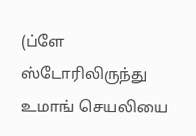(ப்ளே ஸ்டோரிலிருந்து உமாங் செயலியை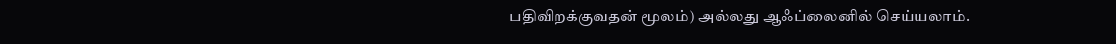பதிவிறக்குவதன் மூலம்) அல்லது ஆஃப்லைனில் செய்யலாம்.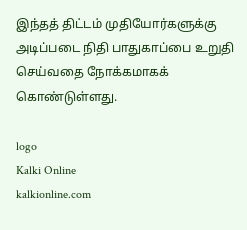இந்தத் திட்டம் முதியோர்களுக்கு அடிப்படை நிதி பாதுகாப்பை உறுதி செய்வதை நோக்கமாகக் கொண்டுள்ளது.

logo
Kalki Online
kalkionline.com